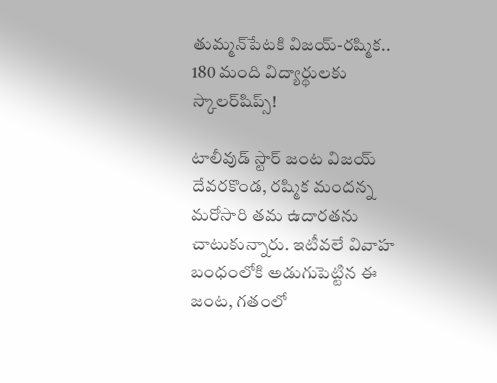తుమ్మన్‌పేటకి విజయ్-రష్మిక.. 180 మంది విద్యార్థులకు స్కాలర్‌షిప్స్!

టాలీవుడ్ స్టార్ జంట విజయ్ దేవరకొండ, రష్మిక మందన్న మరోసారి తమ ఉదారతను చాటుకున్నారు. ఇటీవలే వివాహ బంధంలోకి అడుగుపెట్టిన ఈ జంట, గతంలో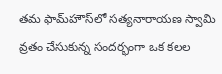తమ ఫామ్‌హౌస్‌లో సత్యనారాయణ స్వామి వ్రతం చేసుకున్న సందర్భంగా ఒక కలల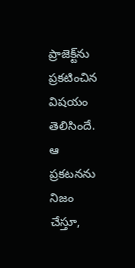ప్రాజెక్ట్‌ను ప్రకటించిన విషయం తెలిసిందే. ఆ ప్రకటనను నిజం చేస్తూ,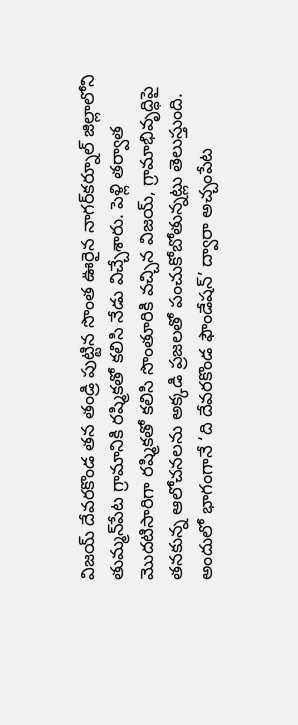విజయ్ దేవరకొండ తన తండ్రి పుట్టిన సొంత ఊరైన నాగర్‌కర్నూల్ జిల్లాలోని తుమ్మన్‌పేట గ్రామానికి రష్మికతో కలిసి నేడు విచ్చేశారు. పెళ్లి తర్వాత మొదటిసారిగా రష్మికతో కలిసి సొంతూరికి వచ్చిన విజయ్, గ్రామాభివృద్ధిపై తనకున్న ఆలోచనలను అక్కడి ప్రజలతో పంచుకోబోతున్న‌ట్లు తెలుస్తుంది. అందులో భాగంగానే ‘ది దేవరకొండ ఫౌండేషన్’ ద్వారా అచ్చంపేట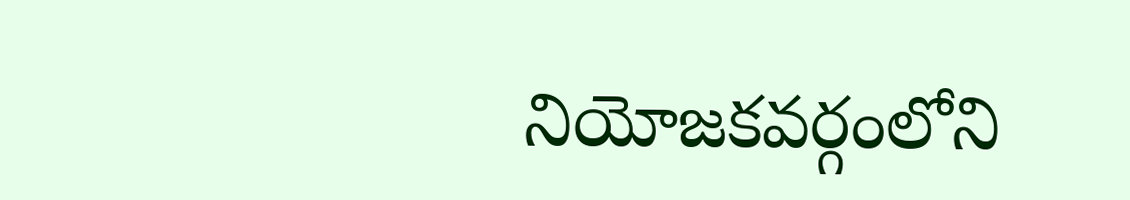నియోజకవర్గంలోని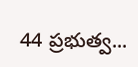44 ప్రభుత్వ...